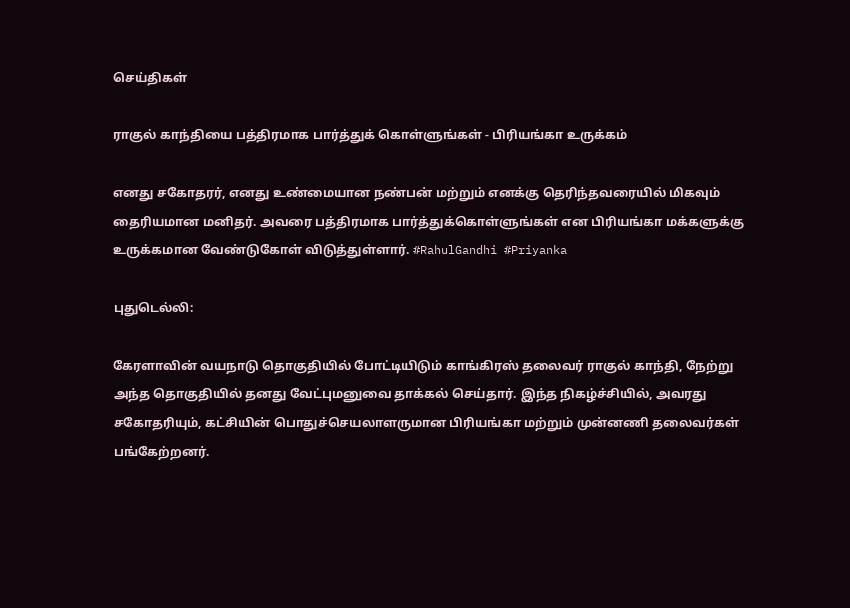செய்திகள்

ராகுல் காந்தியை பத்திரமாக பார்த்துக் கொள்ளுங்கள் - பிரியங்கா உருக்கம்

எனது சகோதரர், எனது உண்மையான நண்பன் மற்றும் எனக்கு தெரிந்தவரையில் மிகவும் தைரியமான மனிதர். அவரை பத்திரமாக பார்த்துக்கொள்ளுங்கள் என பிரியங்கா மக்களுக்கு உருக்கமான வேண்டுகோள் விடுத்துள்ளார். #RahulGandhi #Priyanka

புதுடெல்லி:

கேரளாவின் வயநாடு தொகுதியில் போட்டியிடும் காங்கிரஸ் தலைவர் ராகுல் காந்தி, நேற்று அந்த தொகுதியில் தனது வேட்புமனுவை தாக்கல் செய்தார். இந்த நிகழ்ச்சியில், அவரது சகோதரியும், கட்சியின் பொதுச்செயலாளருமான பிரியங்கா மற்றும் முன்னணி தலைவர்கள் பங்கேற்றனர்.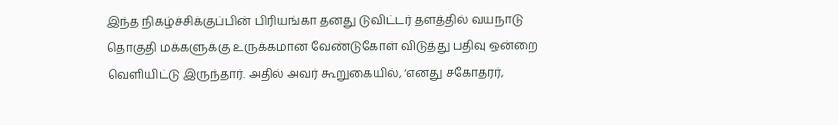இந்த நிகழ்ச்சிக்குப்பின் பிரியங்கா தனது டுவிட்டர் தளத்தில் வயநாடு தொகுதி மக்களுக்கு உருக்கமான வேண்டுகோள் விடுத்து பதிவு ஒன்றை வெளியிட்டு இருந்தார். அதில் அவர் கூறுகையில், ‘எனது சகோதரர்,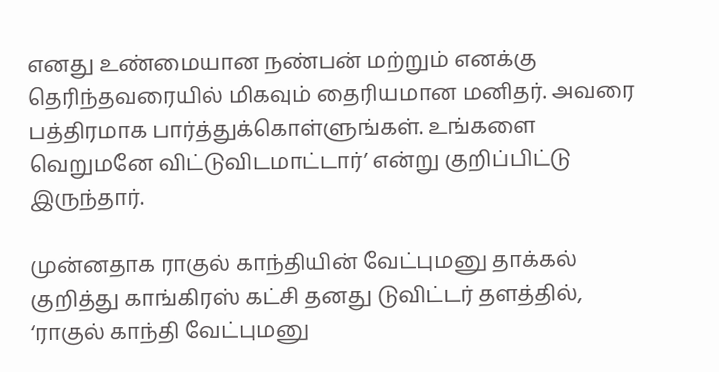எனது உண்மையான நண்பன் மற்றும் எனக்கு தெரிந்தவரையில் மிகவும் தைரியமான மனிதர். அவரை பத்திரமாக பார்த்துக்கொள்ளுங்கள். உங்களை வெறுமனே விட்டுவிடமாட்டார்’ என்று குறிப்பிட்டு இருந்தார்.

முன்னதாக ராகுல் காந்தியின் வேட்புமனு தாக்கல் குறித்து காங்கிரஸ் கட்சி தனது டுவிட்டர் தளத்தில், ‘ராகுல் காந்தி வேட்புமனு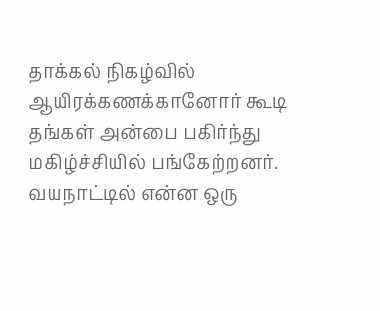தாக்கல் நிகழ்வில் ஆயிரக்கணக்கானோர் கூடி தங்கள் அன்பை பகிர்ந்து மகிழ்ச்சியில் பங்கேற்றனர். வயநாட்டில் என்ன ஒரு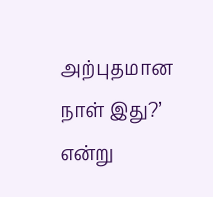அற்புதமான நாள் இது?’ என்று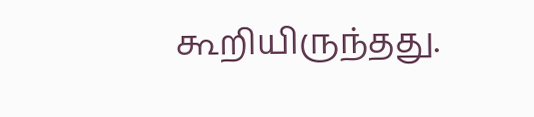கூறியிருந்தது.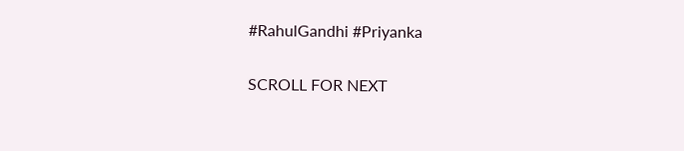#RahulGandhi #Priyanka

SCROLL FOR NEXT